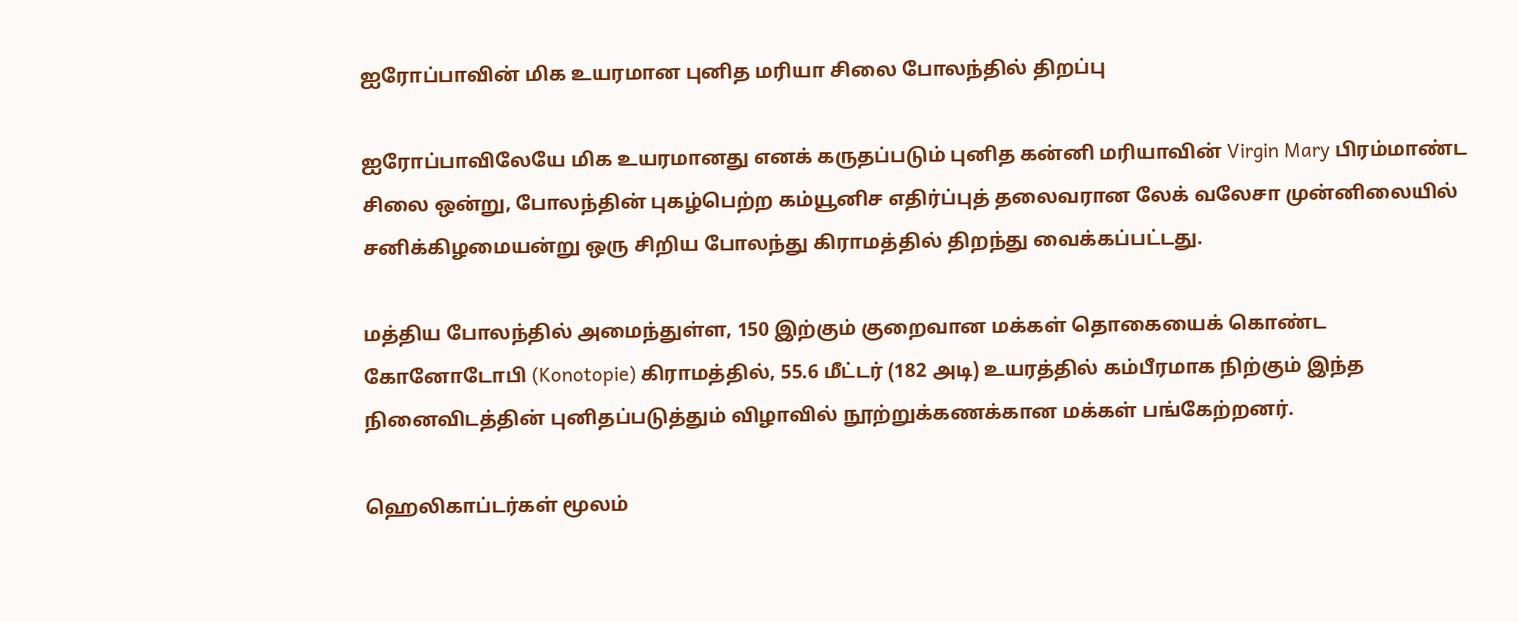ஐரோப்பாவின் மிக உயரமான புனித மரியா சிலை போலந்தில் திறப்பு

ஐரோப்பாவிலேயே மிக உயரமானது எனக் கருதப்படும் புனித கன்னி மரியாவின் Virgin Mary பிரம்மாண்ட சிலை ஒன்று, போலந்தின் புகழ்பெற்ற கம்யூனிச எதிர்ப்புத் தலைவரான லேக் வலேசா முன்னிலையில் சனிக்கிழமையன்று ஒரு சிறிய போலந்து கிராமத்தில் திறந்து வைக்கப்பட்டது.

மத்திய போலந்தில் அமைந்துள்ள, 150 இற்கும் குறைவான மக்கள் தொகையைக் கொண்ட கோனோடோபி (Konotopie) கிராமத்தில், 55.6 மீட்டர் (182 அடி) உயரத்தில் கம்பீரமாக நிற்கும் இந்த நினைவிடத்தின் புனிதப்படுத்தும் விழாவில் நூற்றுக்கணக்கான மக்கள் பங்கேற்றனர்.

ஹெலிகாப்டர்கள் மூலம்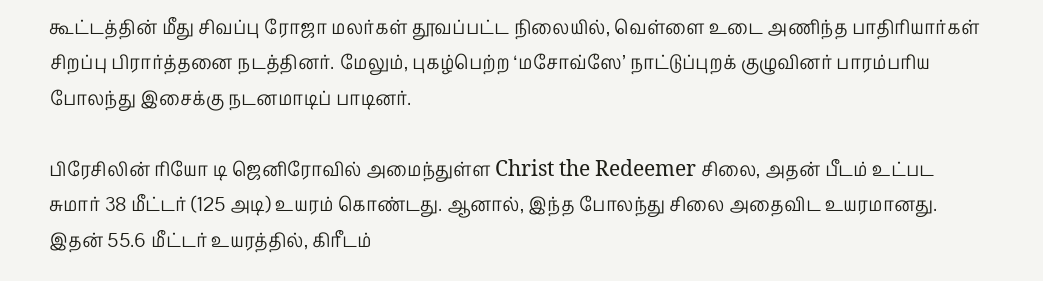கூட்டத்தின் மீது சிவப்பு ரோஜா மலர்கள் தூவப்பட்ட நிலையில், வெள்ளை உடை அணிந்த பாதிரியார்கள் சிறப்பு பிரார்த்தனை நடத்தினர். மேலும், புகழ்பெற்ற ‘மசோவ்ஸே’ நாட்டுப்புறக் குழுவினர் பாரம்பரிய போலந்து இசைக்கு நடனமாடிப் பாடினர்.

பிரேசிலின் ரியோ டி ஜெனிரோவில் அமைந்துள்ள Christ the Redeemer சிலை, அதன் பீடம் உட்பட சுமார் 38 மீட்டர் (125 அடி) உயரம் கொண்டது. ஆனால், இந்த போலந்து சிலை அதைவிட உயரமானது. இதன் 55.6 மீட்டர் உயரத்தில், கிரீடம்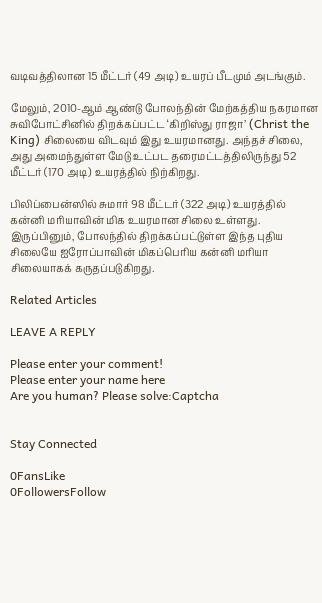வடிவத்திலான 15 மீட்டர் (49 அடி) உயரப் பீடமும் அடங்கும்.

மேலும், 2010-ஆம் ஆண்டு போலந்தின் மேற்கத்திய நகரமான சுவிபோட்சினில் திறக்கப்பட்ட ‘கிறிஸ்து ராஜா’ (Christ the King) சிலையை விடவும் இது உயரமானது. அந்தச் சிலை, அது அமைந்துள்ள மேடு உட்பட தரைமட்டத்திலிருந்து 52 மீட்டர் (170 அடி) உயரத்தில் நிற்கிறது.

பிலிப்பைன்ஸில் சுமார் 98 மீட்டர் (322 அடி) உயரத்தில் கன்னி மரியாவின் மிக உயரமான சிலை உள்ளது. இருப்பினும், போலந்தில் திறக்கப்பட்டுள்ள இந்த புதிய சிலையே ஐரோப்பாவின் மிகப்பெரிய கன்னி மரியா சிலையாகக் கருதப்படுகிறது.

Related Articles

LEAVE A REPLY

Please enter your comment!
Please enter your name here
Are you human? Please solve:Captcha


Stay Connected

0FansLike
0FollowersFollow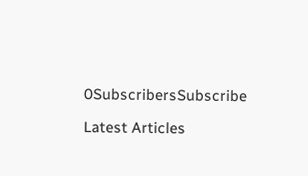0SubscribersSubscribe

Latest Articles